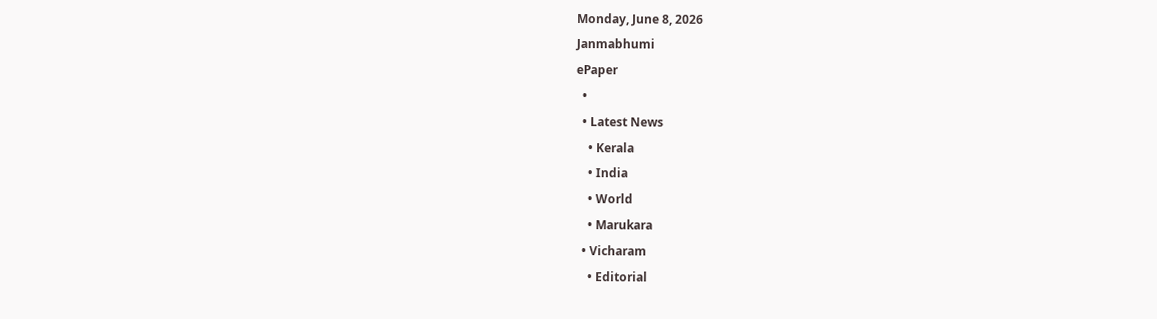Monday, June 8, 2026
Janmabhumi
ePaper
  •
  • Latest News
    • Kerala
    • India
    • World
    • Marukara
  • Vicharam
    • Editorial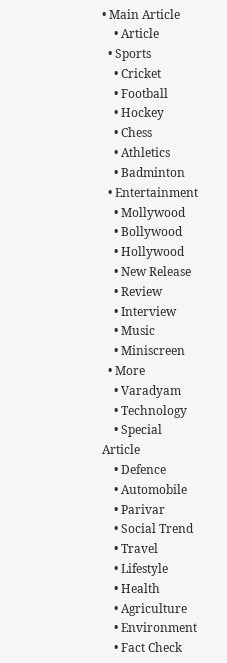• Main Article
    • Article
  • Sports
    • Cricket
    • Football
    • Hockey
    • Chess
    • Athletics
    • Badminton
  • Entertainment
    • Mollywood
    • Bollywood
    • Hollywood
    • New Release
    • Review
    • Interview
    • Music
    • Miniscreen
  • More
    • Varadyam
    • Technology
    • Special Article
    • Defence
    • Automobile
    • Parivar
    • Social Trend
    • Travel
    • Lifestyle
    • Health
    • Agriculture
    • Environment
    • Fact Check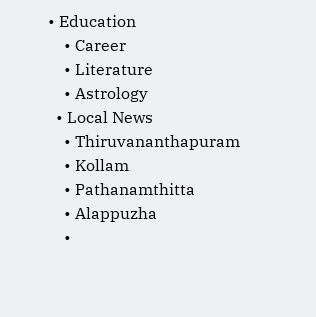• Education
    • Career
    • Literature
    • Astrology
  • Local News
    • Thiruvananthapuram
    • Kollam
    • Pathanamthitta
    • Alappuzha
    •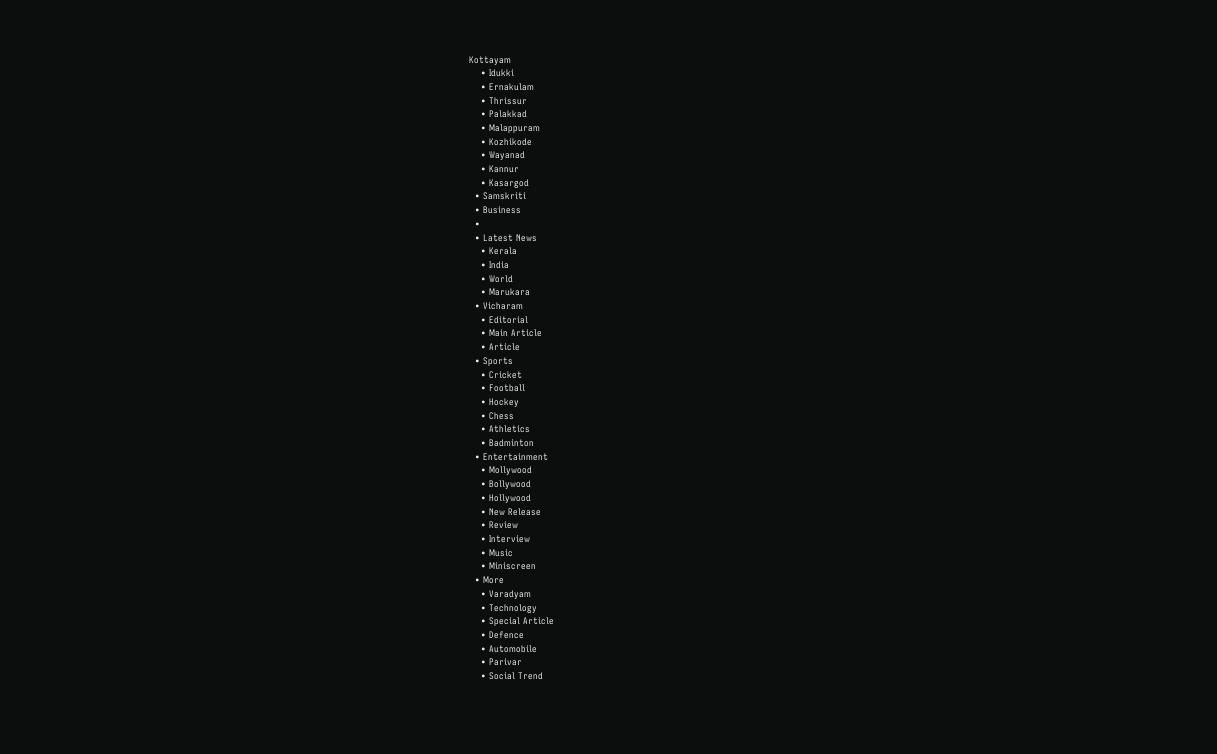Kottayam
    • Idukki
    • Ernakulam
    • Thrissur
    • Palakkad
    • Malappuram
    • Kozhikode
    • Wayanad
    • Kannur
    • Kasargod
  • Samskriti
  • Business
  •
  • Latest News
    • Kerala
    • India
    • World
    • Marukara
  • Vicharam
    • Editorial
    • Main Article
    • Article
  • Sports
    • Cricket
    • Football
    • Hockey
    • Chess
    • Athletics
    • Badminton
  • Entertainment
    • Mollywood
    • Bollywood
    • Hollywood
    • New Release
    • Review
    • Interview
    • Music
    • Miniscreen
  • More
    • Varadyam
    • Technology
    • Special Article
    • Defence
    • Automobile
    • Parivar
    • Social Trend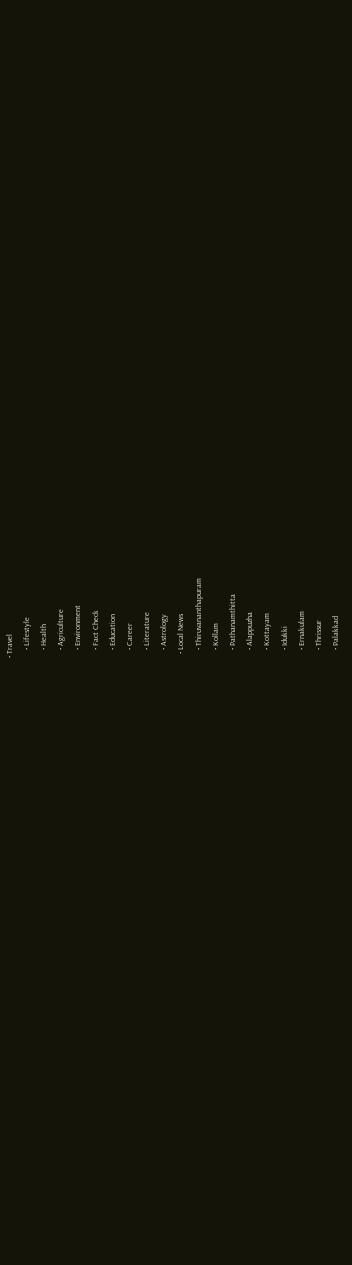• Travel
    • Lifestyle
    • Health
    • Agriculture
    • Environment
    • Fact Check
    • Education
    • Career
    • Literature
    • Astrology
  • Local News
    • Thiruvananthapuram
    • Kollam
    • Pathanamthitta
    • Alappuzha
    • Kottayam
    • Idukki
    • Ernakulam
    • Thrissur
    • Palakkad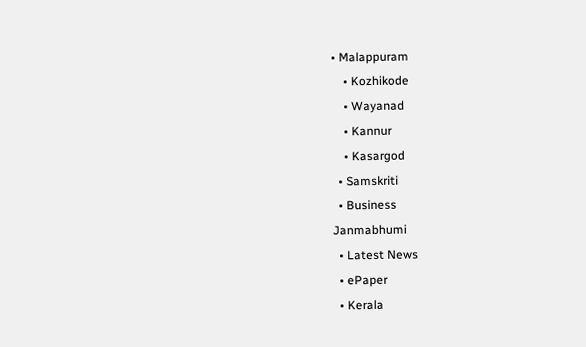• Malappuram
    • Kozhikode
    • Wayanad
    • Kannur
    • Kasargod
  • Samskriti
  • Business
Janmabhumi
  • Latest News
  • ePaper
  • Kerala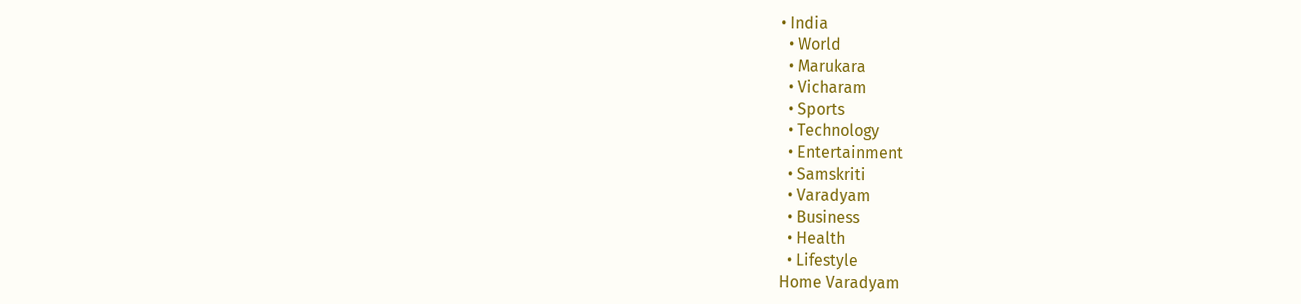• India
  • World
  • Marukara
  • Vicharam
  • Sports
  • Technology
  • Entertainment
  • Samskriti
  • Varadyam
  • Business
  • Health
  • Lifestyle
Home Varadyam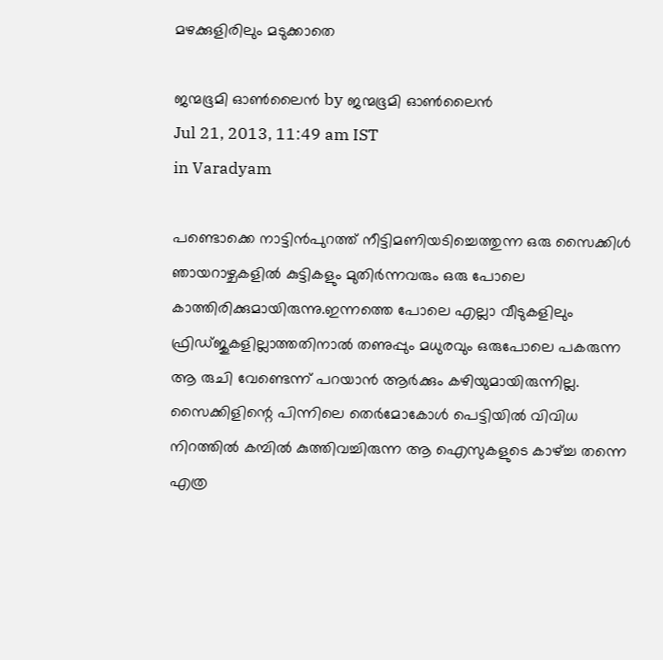മഴക്കുളിരിലും മടുക്കാതെ

ജന്മഭൂമി ഓണ്‍ലൈന്‍ by ജന്മഭൂമി ഓണ്‍ലൈന്‍
Jul 21, 2013, 11:49 am IST
in Varadyam

പണ്ടൊക്കെ നാട്ടിന്‍പുറത്ത്‌ നീട്ടിമണിയടിച്ചെത്തുന്ന ഒരു സൈക്കിള്‍ ഞായറാഴ്ചകളില്‍ കുട്ടികളും മുതിര്‍ന്നവരും ഒരു പോലെ കാത്തിരിക്കുമായിരുന്നു.ഇന്നത്തെ പോലെ എല്ലാ വീടുകളിലും ഫ്രിഡ്ജുകളില്ലാത്തതിനാല്‍ തണുപ്പും മധുരവും ഒരുപോലെ പകരുന്ന ആ രുചി വേണ്ടെന്ന്‌ പറയാന്‍ ആര്‍ക്കും കഴിയുമായിരുന്നില്ല. സൈക്കിളിന്റെ പിന്നിലെ തെര്‍മോകോള്‍ പെട്ടിയില്‍ വിവിധ നിറത്തില്‍ കമ്പില്‍ കുത്തിവച്ചിരുന്ന ആ ഐസുകളുടെ കാഴ്‌ച്ച തന്നെ എത്ര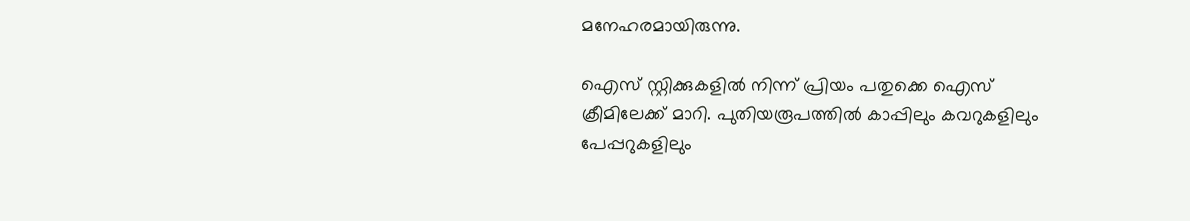മനേഹരമായിരുന്നു.

ഐസ്‌ സ്റ്റിക്കുകളില്‍ നിന്ന്‌ പ്രിയം പതുക്കെ ഐസ്‌ ക്രീമിലേക്ക്‌ മാറി. പുതിയരൂപത്തില്‍ കാപ്പിലും കവറുകളിലും പേപ്പറുകളിലും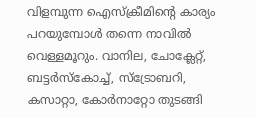വിളമ്പുന്ന ഐസ്ക്രീമിന്റെ കാര്യം പറയുമ്പോള്‍ തന്നെ നാവില്‍ വെള്ളമൂറും. വാനില, ചോക്ലേറ്റ്‌, ബട്ടര്‍സ്കോച്ച്‌, സ്ട്രോബറി, കസാറ്റാ, കോര്‍നാറ്റോ തുടങ്ങി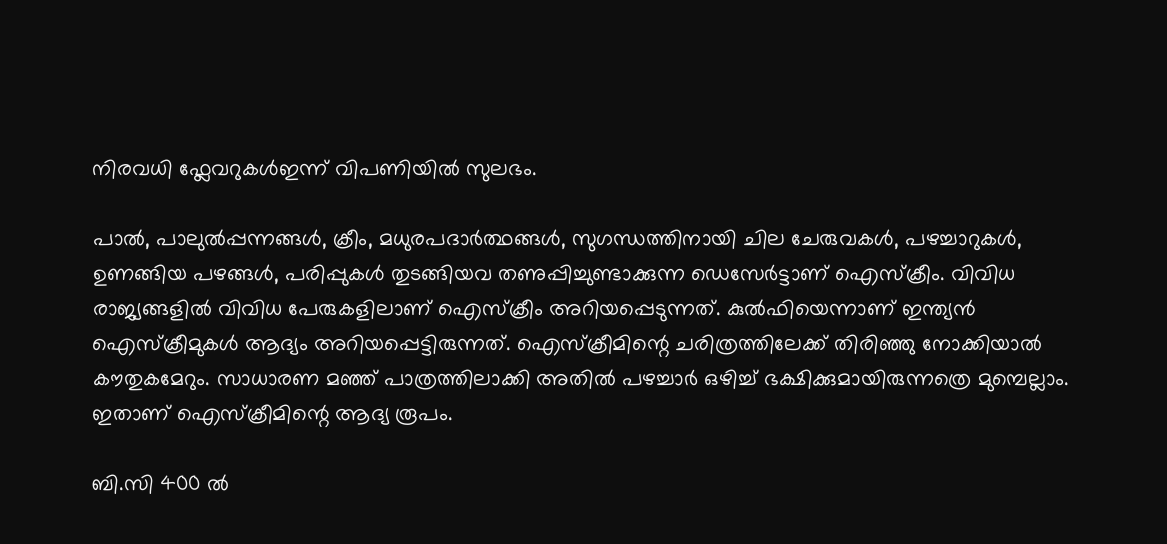നിരവധി ഫ്ലേവറുകള്‍ഇന്ന്‌ വിപണിയില്‍ സുലഭം.

പാല്‍, പാലുല്‍പ്പന്നങ്ങള്‍, ക്രീം, മധുരപദാര്‍ത്ഥങ്ങള്‍, സുഗന്ധത്തിനായി ചില ചേരുവകള്‍, പഴച്ചാറുകള്‍, ഉണങ്ങിയ പഴങ്ങള്‍, പരിപ്പുകള്‍ തുടങ്ങിയവ തണുപ്പിച്ചുണ്ടാക്കുന്ന ഡെസേര്‍ട്ടാണ്‌ ഐസ്ക്രീം. വിവിധ രാജ്യങ്ങളില്‍ വിവിധ പേരുകളിലാണ്‌ ഐസ്ക്രീം അറിയപ്പെടുന്നത്‌. കുല്‍ഫിയെന്നാണ്‌ ഇന്ത്യന്‍ ഐസ്ക്രീമുകള്‍ ആദ്യം അറിയപ്പെട്ടിരുന്നത്‌. ഐസ്ക്രീമിന്റെ ചരിത്രത്തിലേക്ക്‌ തിരിഞ്ഞു നോക്കിയാല്‍ കൗതുകമേറും. സാധാരണ മഞ്ഞ്‌ പാത്രത്തിലാക്കി അതില്‍ പഴച്ചാര്‍ ഒഴിച്ച്‌ ഭക്ഷിക്കുമായിരുന്നത്രെ മുമ്പെല്ലാം. ഇതാണ്‌ ഐസ്ക്രീമിന്റെ ആദ്യ രൂപം.

ബി.സി 400 ല്‍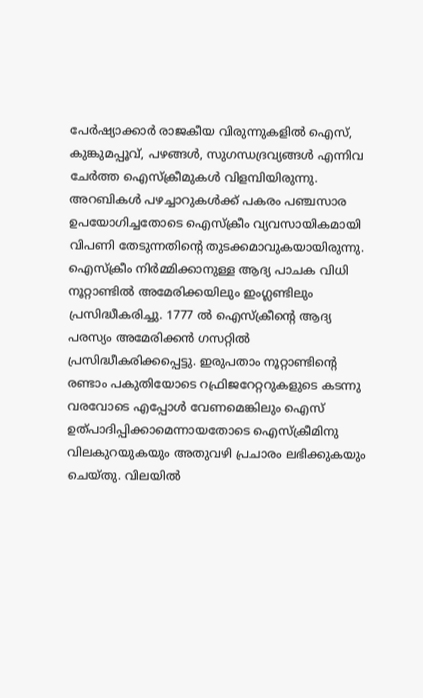പേര്‍ഷ്യാക്കാര്‍ രാജകീയ വിരുന്നുകളില്‍ ഐസ്‌, കുങ്കുമപ്പൂവ്‌, പഴങ്ങള്‍, സുഗന്ധദ്രവ്യങ്ങള്‍ എന്നിവ ചേര്‍ത്ത ഐസ്ക്രീമുകള്‍ വിളമ്പിയിരുന്നു. അറബികള്‍ പഴച്ചാറുകള്‍ക്ക്‌ പകരം പഞ്ചസാര ഉപയോഗിച്ചതോടെ ഐസ്ക്രീം വ്യവസായികമായി വിപണി തേടുന്നതിന്റെ തുടക്കമാവുകയായിരുന്നു. ഐസ്ക്രീം നിര്‍മ്മിക്കാനുള്ള ആദ്യ പാചക വിധി നൂറ്റാണ്ടില്‍ അമേരിക്കയിലും ഇംഗ്ലണ്ടിലും പ്രസിദ്ധീകരിച്ചു. 1777 ല്‍ ഐസ്ക്രീന്റെ ആദ്യ പരസ്യം അമേരിക്കന്‍ ഗസറ്റില്‍ പ്രസിദ്ധീകരിക്കപ്പെട്ടു. ഇരുപതാം നൂറ്റാണ്ടിന്റെ രണ്ടാം പകുതിയോടെ റഫ്രിജറേറ്ററുകളുടെ കടന്നു വരവോടെ എപ്പോള്‍ വേണമെങ്കിലും ഐസ്‌ ഉത്പാദിപ്പിക്കാമെന്നായതോടെ ഐസ്ക്രീമിനു വിലകുറയുകയും അതുവഴി പ്രചാരം ലഭിക്കുകയും ചെയ്തു. വിലയില്‍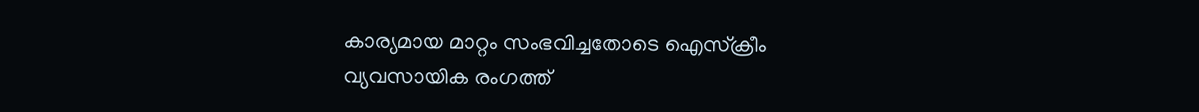കാര്യമായ മാറ്റം സംഭവിച്ചതോടെ ഐസ്ക്രീം വ്യവസായിക രംഗത്ത്‌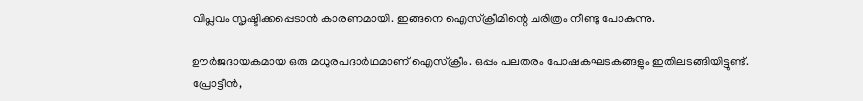വിപ്ലവം സൃഷ്ടിക്കപ്പെടാന്‍ കാരണമായി. ഇങ്ങനെ ഐസ്ക്രീമിന്റെ ചരിത്രം നീണ്ടു പോകുന്നു.

ഊര്‍ജദായകമായ ഒരു മധുരപദാര്‍ഥമാണ്‌ ഐസ്ക്രീം. ഒപ്പം പലതരം പോഷകഘടകങ്ങളും ഇതിലടങ്ങിയിട്ടുണ്ട്‌. പ്രോട്ടീന്‍,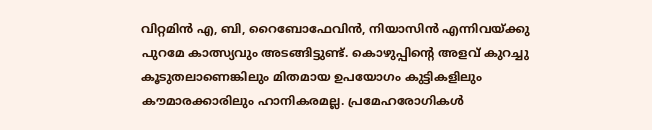വിറ്റമിന്‍ എ, ബി, റൈബോഫേവിന്‍, നിയാസിന്‍ എന്നിവയ്‌ക്കു പുറമേ കാത്സ്യവും അടങ്ങിട്ടുണ്ട്‌. കൊഴുപ്പിന്റെ അളവ്‌ കുറച്ചു കൂടുതലാണെങ്കിലും മിതമായ ഉപയോഗം കുട്ടികളിലും കൗമാരക്കാരിലും ഹാനികരമല്ല. പ്രമേഹരോഗികള്‍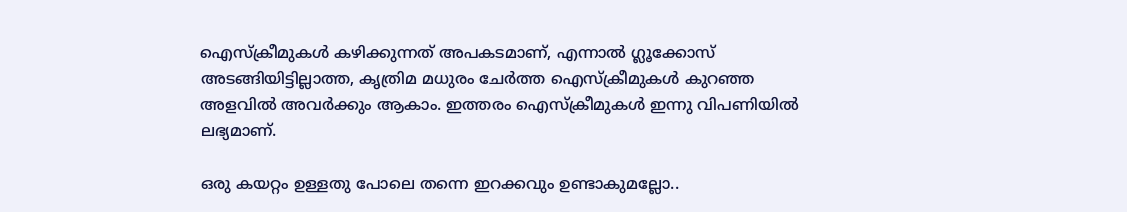ഐസ്ക്രീമുകള്‍ കഴിക്കുന്നത്‌ അപകടമാണ്‌, എന്നാല്‍ ഗ്ലൂക്കോസ്‌ അടങ്ങിയിട്ടില്ലാത്ത, കൃത്രിമ മധുരം ചേര്‍ത്ത ഐസ്ക്രീമുകള്‍ കുറഞ്ഞ അളവില്‍ അവര്‍ക്കും ആകാം. ഇത്തരം ഐസ്ക്രീമുകള്‍ ഇന്നു വിപണിയില്‍ ലഭ്യമാണ്‌.

ഒരു കയറ്റം ഉള്ളതു പോലെ തന്നെ ഇറക്കവും ഉണ്ടാകുമല്ലോ..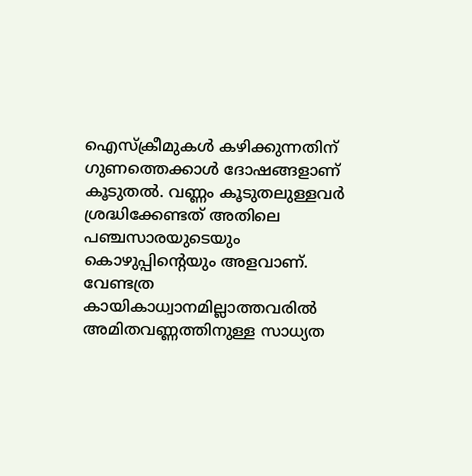ഐസ്ക്രീമുകള്‍ കഴിക്കുന്നതിന്‌ ഗുണത്തെക്കാള്‍ ദോഷങ്ങളാണ്‌ കൂടുതല്‍. വണ്ണം കൂടുതലുള്ളവര്‍ ശ്രദ്ധിക്കേണ്ടത്‌ അതിലെ പഞ്ചസാരയുടെയും കൊഴുപ്പിന്റെയും അളവാണ്‌. വേണ്ടത്ര കായികാധ്വാനമില്ലാത്തവരില്‍ അമിതവണ്ണത്തിനുള്ള സാധ്യത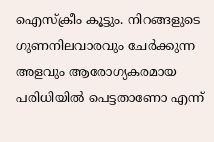ഐസ്ക്രീം കൂട്ടും. നിറങ്ങളുടെ ഗുണനിലവാരവും ചേര്‍ക്കുന്ന അളവും ആരോഗ്യകരമായ പരിധിയില്‍ പെട്ടതാണോ എന്ന്‌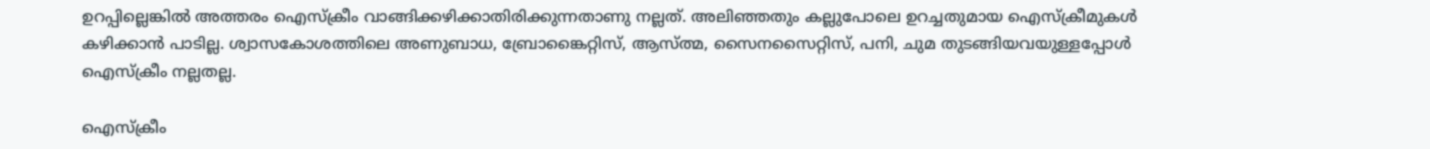ഉറപ്പില്ലെങ്കില്‍ അത്തരം ഐസ്ക്രീം വാങ്ങിക്കഴിക്കാതിരിക്കുന്നതാണു നല്ലത്‌. അലിഞ്ഞതും കല്ലുപോലെ ഉറച്ചതുമായ ഐസ്ക്രീമുകള്‍ കഴിക്കാന്‍ പാടില്ല. ശ്വാസകോശത്തിലെ അണുബാധ, ബ്രോങ്കൈറ്റിസ്‌, ആസ്ത്മ, സൈനസൈറ്റിസ്‌, പനി, ചുമ തുടങ്ങിയവയുള്ളപ്പോള്‍ ഐസ്ക്രീം നല്ലതല്ല.

ഐസ്ക്രീം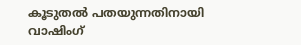കൂടുതല്‍ പതയുന്നതിനായി വാഷിംഗ്‌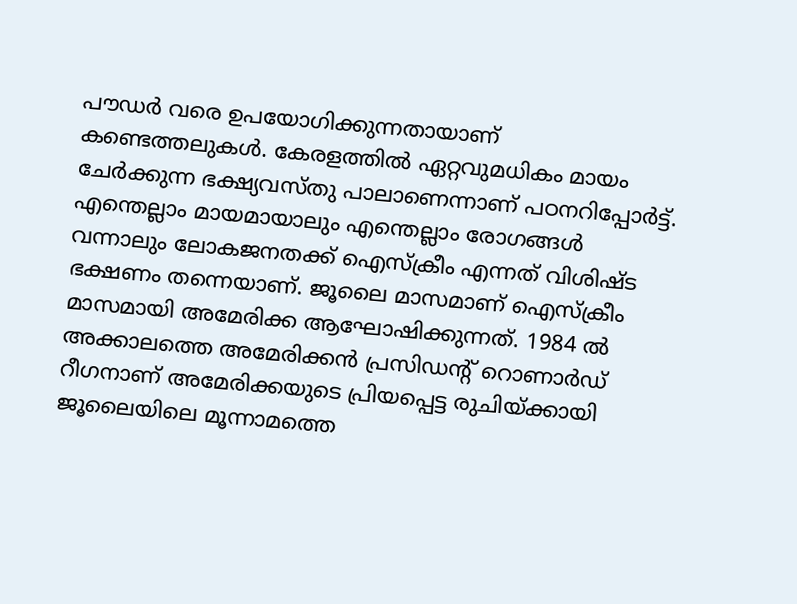പൗഡര്‍ വരെ ഉപയോഗിക്കുന്നതായാണ്‌ കണ്ടെത്തലുകള്‍. കേരളത്തില്‍ ഏറ്റവുമധികം മായം ചേര്‍ക്കുന്ന ഭക്ഷ്യവസ്തു പാലാണെന്നാണ്‌ പഠനറിപ്പോര്‍ട്ട്‌. എന്തെല്ലാം മായമായാലും എന്തെല്ലാം രോഗങ്ങള്‍ വന്നാലും ലോകജനതക്ക്‌ ഐസ്ക്രീം എന്നത്‌ വിശിഷ്ട ഭക്ഷണം തന്നെയാണ്‌. ജൂലൈ മാസമാണ്‌ ഐസ്ക്രീം മാസമായി അമേരിക്ക ആഘോഷിക്കുന്നത്‌. 1984 ല്‍ അക്കാലത്തെ അമേരിക്കന്‍ പ്രസിഡന്റ്‌ റൊണാര്‍ഡ്‌ റീഗനാണ്‌ അമേരിക്കയുടെ പ്രിയപ്പെട്ട രുചിയ്‌ക്കായി ജൂലൈയിലെ മൂന്നാമത്തെ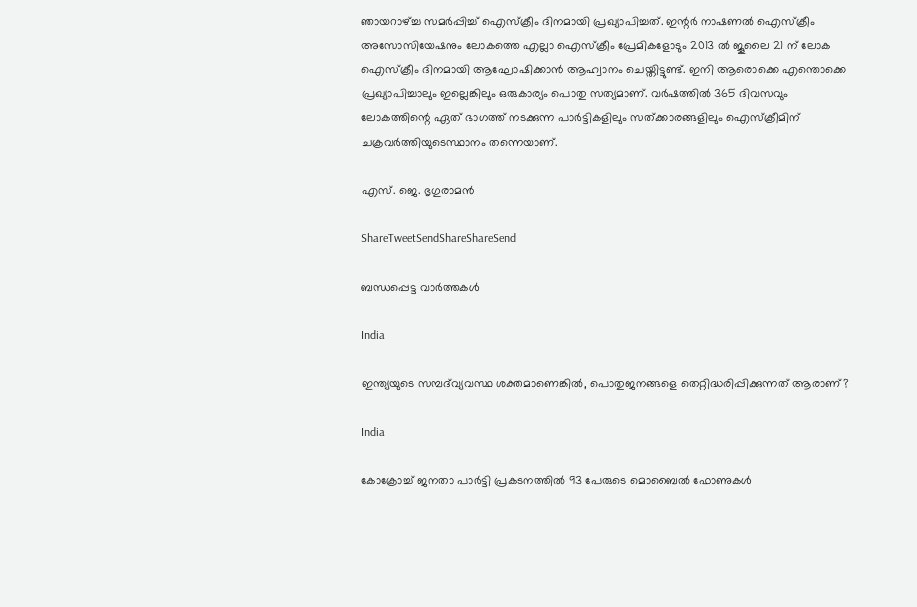ഞായറാഴ്‌ച്ച സമര്‍പ്പിച്ച്‌ ഐസ്ക്രീം ദിനമായി പ്രഖ്യാപിച്ചത്‌. ഇന്റര്‍ നാഷണല്‍ ഐസ്ക്രീം അസോസിയേഷനും ലോകത്തെ എല്ലാ ഐസ്ക്രീം പ്രേമികളോടും 2013 ല്‍ ജൂലൈ 21 ന്‌ ലോക ഐസ്ക്രീം ദിനമായി ആഘോഷിക്കാന്‍ ആഹ്വാനം ചെയ്തിട്ടുണ്ട്‌. ഇനി ആരൊക്കെ എന്തൊക്കെ പ്രഖ്യാപിച്ചാലും ഇല്ലെങ്കിലും ഒരുകാര്യം പൊതു സത്യമാണ്‌. വര്‍ഷത്തില്‍ 365 ദിവസവും ലോകത്തിന്റെ ഏത്‌ ഭാഗത്ത്‌ നടക്കുന്ന പാര്‍ട്ടികളിലും സത്ക്കാരങ്ങളിലും ഐസ്ക്രീമിന്‌ ചക്രവര്‍ത്തിയുടെസ്ഥാനം തന്നെയാണ്‌.

എസ്‌. ജെ. ഭൃഗുരാമന്‍

ShareTweetSendShareShareSend

ബന്ധപ്പെട്ട വാര്‍ത്തകള്‍

India

ഇന്ത്യയുടെ സമ്പദ്‌വ്യവസ്ഥ ശക്തമാണെങ്കിൽ, പൊതുജനങ്ങളെ തെറ്റിദ്ധരിപ്പിക്കുന്നത് ആരാണ്?

India

കോക്രോച്ച് ജനതാ പാര്‍ട്ടി പ്രകടനത്തില്‍ 93 പേരുടെ മൊബൈല്‍ ഫോണുകള്‍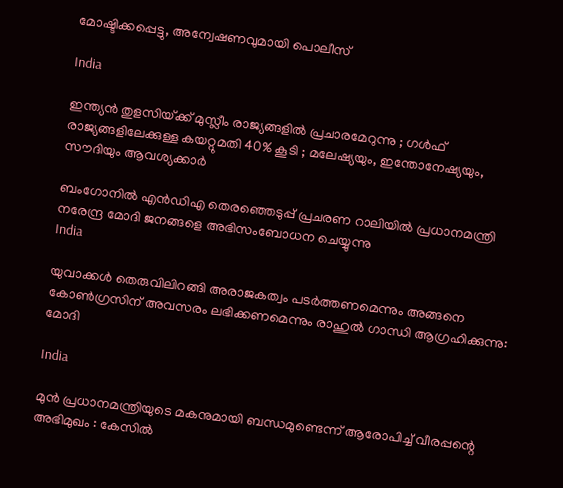മോഷ്ടിക്കപ്പെട്ടു, അന്വേഷണവുമായി പൊലീസ്

India

ഇന്ത്യൻ തുളസിയ്‌ക്ക് മുസ്ലീം രാജ്യങ്ങളിൽ പ്രചാരമേറുന്നു ; ഗൾഫ് രാജ്യങ്ങളിലേക്കുള്ള കയറ്റുമതി 40% കൂടി ; മലേഷ്യയും, ഇന്തോനേഷ്യയും, സൗദിയും ആവശ്യക്കാർ

ബംഗോനില്‍ എന്‍ഡിഎ തെരഞ്ഞെടുപ്പ് പ്രചരണ റാലിയില്‍ പ്രധാനമന്ത്രി നരേന്ദ്ര മോദി ജനങ്ങളെ അഭിസംബോധന ചെയ്യുന്നു
India

യുവാക്കൾ തെരുവിലിറങ്ങി അരാജകത്വം പടർത്തണമെന്നും അങ്ങനെ കോൺഗ്രസിന് അവസരം ലഭിക്കണമെന്നും രാഹുല്‍ ഗാന്ധി ആഗ്രഹിക്കുന്നു: മോദി

India

മുൻ പ്രധാനമന്ത്രിയുടെ മകനുമായി ബന്ധമുണ്ടെന്ന് ആരോപിച്ച് വീരപ്പന്റെ അഭിമുഖം : കേസിൽ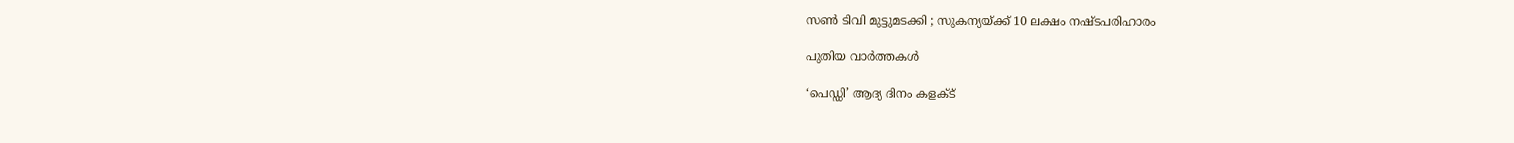സൺ ടിവി മുട്ടുമടക്കി ; സുകന്യയ്‌ക്ക് 10 ലക്ഷം നഷ്ടപരിഹാരം

പുതിയ വാര്‍ത്തകള്‍

‘പെഡ്ഡി’ ആദ്യ ദിനം കളക്ട്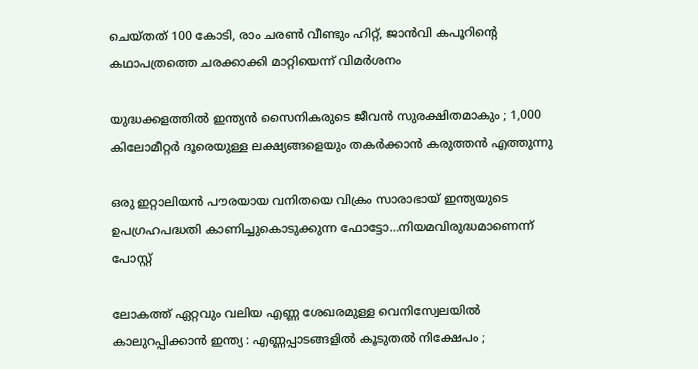ചെയ്തത് 100 കോടി, രാം ചരണ്‍ വീണ്ടും ഹിറ്റ്, ജാന്‍വി കപൂറിന്റെ കഥാപത്രത്തെ ചരക്കാക്കി മാറ്റിയെന്ന് വിമര്‍ശനം

യുദ്ധക്കളത്തിൽ ഇന്ത്യൻ സൈനികരുടെ ജീവൻ സുരക്ഷിതമാകും ; 1,000 കിലോമീറ്റർ ദൂരെയുള്ള ലക്ഷ്യങ്ങളെയും തകർക്കാൻ കരുത്തൻ എത്തുന്നു

ഒരു ഇറ്റാലിയന്‍ പൗരയായ വനിതയെ വിക്രം സാരാഭായ് ഇന്ത്യയുടെ ഉപഗ്രഹപദ്ധതി കാണിച്ചുകൊടുക്കുന്ന ഫോട്ടോ…നിയമവിരുദ്ധമാണെന്ന് പോസ്റ്റ്

ലോകത്ത് ഏറ്റവും വലിയ എണ്ണ ശേഖരമുള്ള വെനിസ്വേലയിൽ കാലുറപ്പിക്കാൻ ഇന്ത്യ : എണ്ണപ്പാടങ്ങളിൽ കൂടുതൽ നിക്ഷേപം ;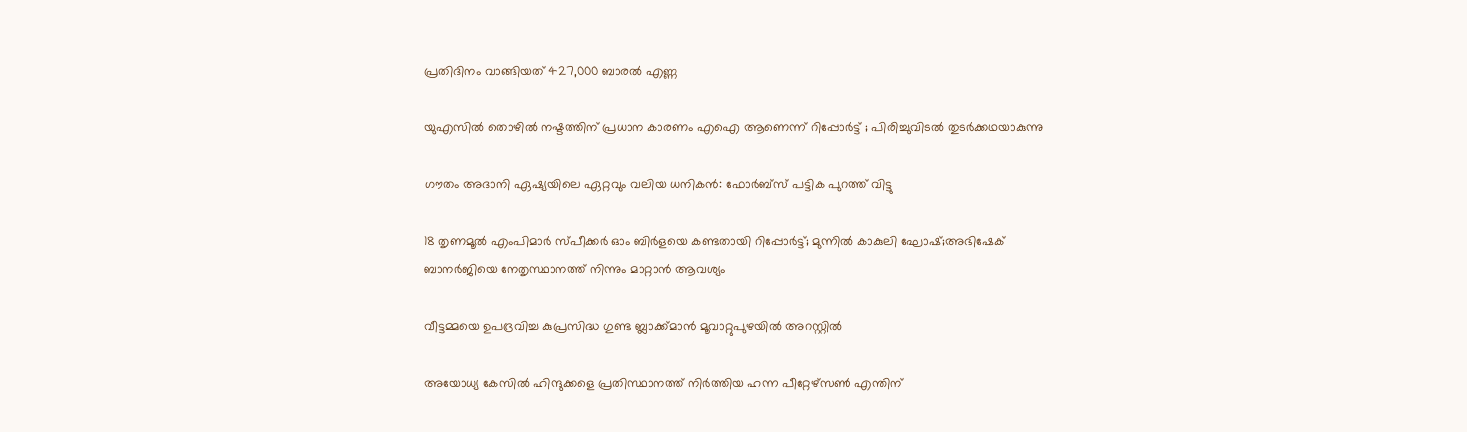പ്രതിദിനം വാങ്ങിയത് 427,000 ബാരൽ എണ്ണ

യുഎസിൽ തൊഴിൽ നഷ്ടത്തിന് പ്രധാന കാരണം എഐ ആണെന്ന് റിപ്പോർട്ട് ; പിരിച്ചുവിടൽ തുടർക്കഥയാകുന്നു

ഗൗതം അദാനി ഏഷ്യയിലെ ഏറ്റവും വലിയ ധനികൻ: ഫോർബ്സ് പട്ടിക പുറത്ത് വിട്ടു

18 തൃണമൂല്‍ എംപിമാര്‍ സ്പീക്കര്‍ ഓം ബിര്‍ളയെ കണ്ടതായി റിപ്പോര്‍ട്ട്; മുന്നില്‍ കാകുലി ഘോഷ്;അഭിഷേക് ബാനര്‍ജിയെ നേതൃസ്ഥാനത്ത് നിന്നും മാറ്റാന്‍ ആവശ്യം

വീട്ടമ്മയെ ഉപദ്രവിച്ച കുപ്രസിദ്ധ ഗുണ്ട ബ്ലാക്ക്മാൻ മൂവാറ്റുപുഴയിൽ അറസ്റ്റിൽ

അയോധ്യ കേസിൽ ഹിന്ദുക്കളെ പ്രതിസ്ഥാനത്ത് നിർത്തിയ ഹന്ന പീറ്റേഴ്സൺ എന്തിന്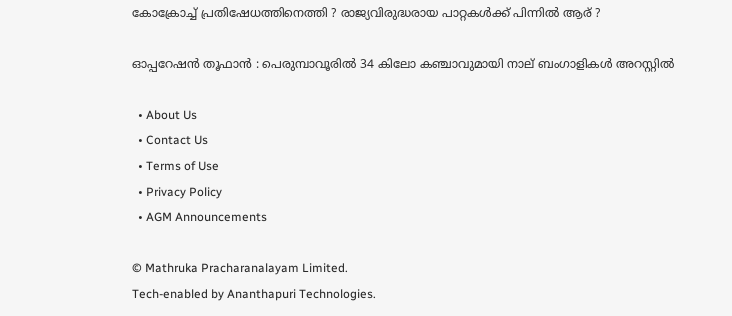കോക്രോച്ച് പ്രതിഷേധത്തിനെത്തി ? രാജ്യവിരുദ്ധരായ പാറ്റകൾക്ക് പിന്നിൽ ആര് ?

ഓപ്പറേഷൻ തൂഫാൻ : പെരുമ്പാവൂരിൽ 34 കിലോ കഞ്ചാവുമായി നാല് ബംഗാളികൾ അറസ്റ്റിൽ

  • About Us
  • Contact Us
  • Terms of Use
  • Privacy Policy
  • AGM Announcements

© Mathruka Pracharanalayam Limited.
Tech-enabled by Ananthapuri Technologies.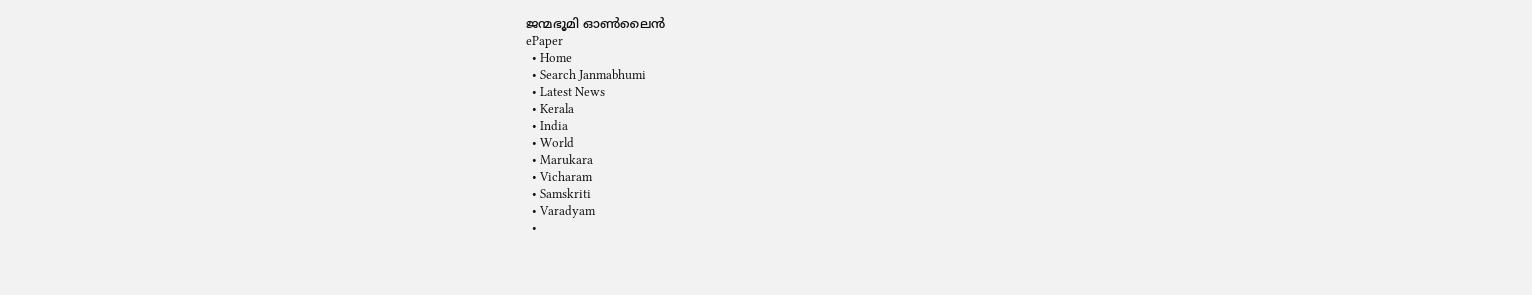ജന്മഭൂമി ഓണ്‍ലൈന്‍
ePaper
  • Home
  • Search Janmabhumi
  • Latest News
  • Kerala
  • India
  • World
  • Marukara
  • Vicharam
  • Samskriti
  • Varadyam
  •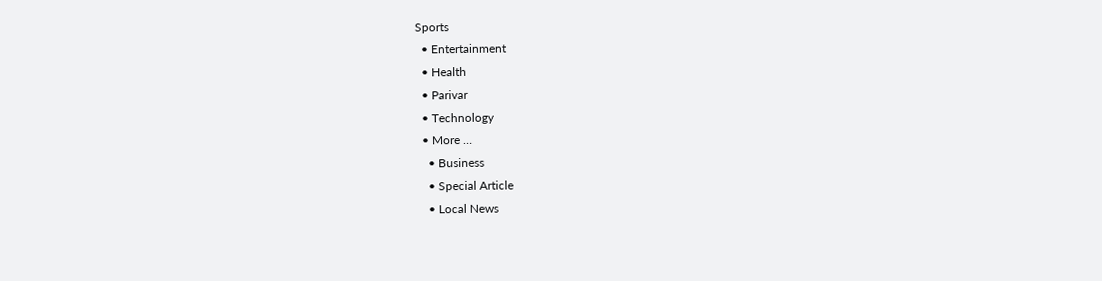Sports
  • Entertainment
  • Health
  • Parivar
  • Technology
  • More …
    • Business
    • Special Article
    • Local News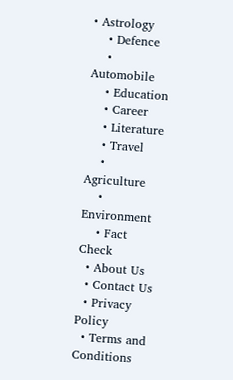• Astrology
    • Defence
    • Automobile
    • Education
    • Career
    • Literature
    • Travel
    • Agriculture
    • Environment
    • Fact Check
  • About Us
  • Contact Us
  • Privacy Policy
  • Terms and Conditions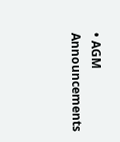• AGM Announcements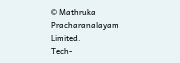© Mathruka Pracharanalayam Limited.
Tech-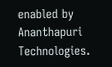enabled by Ananthapuri Technologies.